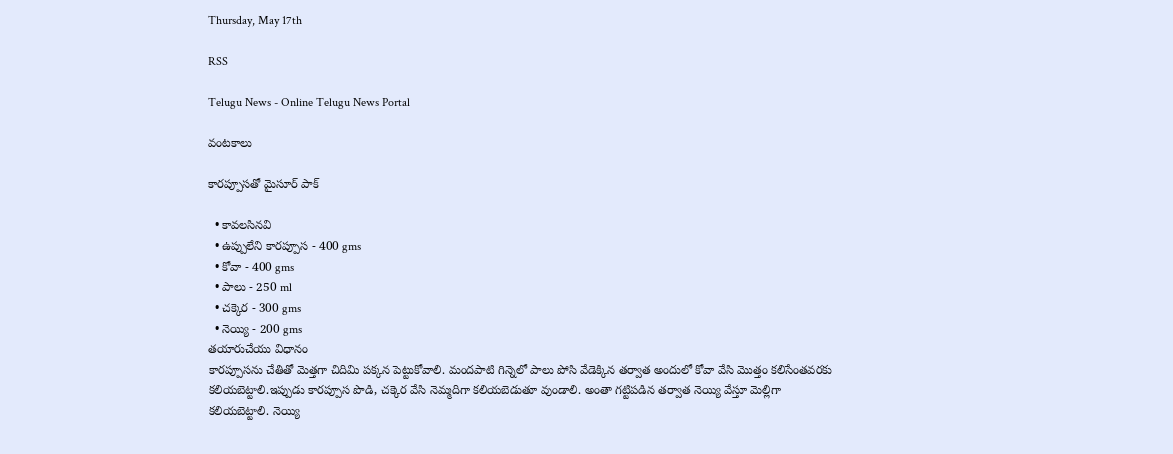Thursday, May 17th

RSS

Telugu News - Online Telugu News Portal

వంటకాలు

కారప్పూసతో మైసూర్ పాక్

  • కావలసినవి
  • ఉప్పులేని కారప్పూస - 400 gms
  • కోవా - 400 gms
  • పాలు - 250 ml
  • చక్కెర - 300 gms
  • నెయ్యి - 200 gms
తయారుచేయు విధానం
కారప్పూసను చేతితో మెత్తగా చిదిమి పక్కన పెట్టుకోవాలి. మందపాటి గిన్నెలో పాలు పోసి వేడెక్కిన తర్వాత అందులో కోవా వేసి మొత్తం కలిసేంతవరకు కలియబెట్టాలి.ఇప్పుడు కారప్పూస పొడి, చక్కెర వేసి నెమ్మదిగా కలియబెడుతూ వుండాలి. అంతా గట్టిపడిన తర్వాత నెయ్యి వేస్తూ మెల్లిగా కలియబెట్టాలి. నెయ్యి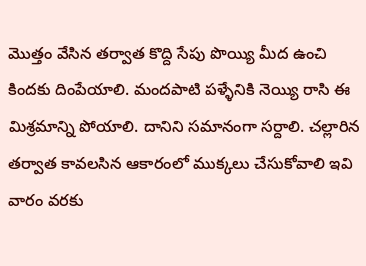మొత్తం వేసిన తర్వాత కొద్ది సేపు పొయ్యి మీద ఉంచి కిందకు దింపేయాలి. మందపాటి పళ్ళేనికి నెయ్యి రాసి ఈ మిశ్రమాన్ని పోయాలి. దానిని సమానంగా సర్దాలి. చల్లారిన తర్వాత కావలసిన ఆకారంలో ముక్కలు చేసుకోవాలి ఇవి వారం వరకు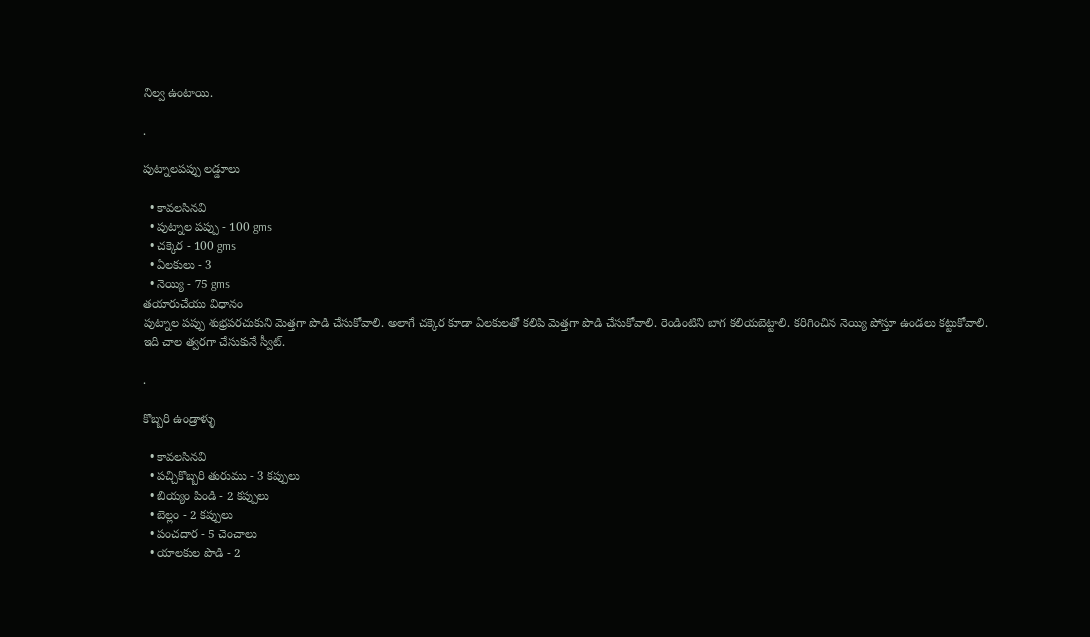నిల్వ ఉంటాయి.

.

పుట్నాలపప్పు లడ్డూలు

  • కావలసినవి
  • పుట్నాల పప్పు - 100 gms
  • చక్కెర - 100 gms
  • ఏలకులు - 3
  • నెయ్యి - 75 gms
తయారుచేయు విధానం
పుట్నాల పప్పు శుభ్రపరచుకుని మెత్తగా పొడి చేసుకోవాలి. అలాగే చక్కెర కూడా ఏలకులతో కలిపి మెత్తగా పొడి చేసుకోవాలి. రెండింటిని బాగ కలియబెట్టాలి. కరిగించిన నెయ్యి పోస్తూ ఉండలు కట్టుకోవాలి. ఇది చాల త్వరగా చేసుకునే స్వీట్.

.

కొబ్బరి ఉండ్రాళ్ళు

  • కావలసినవి
  • పచ్చికొబ్బరి తురుము - 3 కప్పులు
  • బియ్యం పిండి - 2 కప్పులు
  • బెల్లం - 2 కప్పులు
  • పంచదార - 5 చెంచాలు
  • యాలకుల పొడి - 2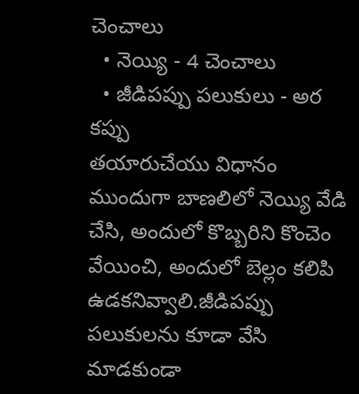చెంచాలు
  • నెయ్యి - 4 చెంచాలు
  • జీడిపప్పు పలుకులు - అర కప్పు
తయారుచేయు విధానం
ముందుగా బాణలిలో నెయ్యి వేడి చేసి, అందులో కొబ్బరిని కొంచెం వేయించి, అందులో బెల్లం కలిపి ఉడకనివ్వాలి.జీడిపప్పు పలుకులను కూడా వేసి మాడకుండా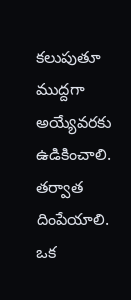కలుపుతూ ముద్దగా అయ్యేవరకు ఉడికించాలి. తర్వాత దింపేయాలి. ఒక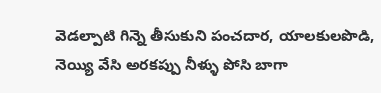వెడల్పాటి గిన్నె తీసుకుని పంచదార, యాలకులపొడి, నెయ్యి వేసి అరకప్పు నీళ్ళు పోసి బాగా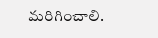మరిగించాలి.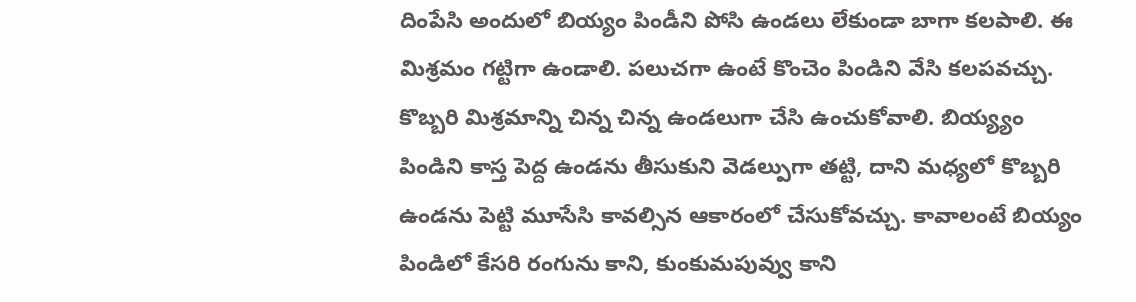దింపేసి అందులో బియ్యం పిండీని పోసి ఉండలు లేకుండా బాగా కలపాలి. ఈ మిశ్రమం గట్టిగా ఉండాలి. పలుచగా ఉంటే కొంచెం పిండిని వేసి కలపవచ్చు. కొబ్బరి మిశ్రమాన్ని చిన్న చిన్న ఉండలుగా చేసి ఉంచుకోవాలి. బియ్య్యం పిండిని కాస్త పెద్ద ఉండను తీసుకుని వెడల్పుగా తట్టి, దాని మధ్యలో కొబ్బరి ఉండను పెట్టి మూసేసి కావల్సిన ఆకారంలో చేసుకోవచ్చు. కావాలంటే బియ్యం పిండిలో కేసరి రంగును కాని, కుంకుమపువ్వు కాని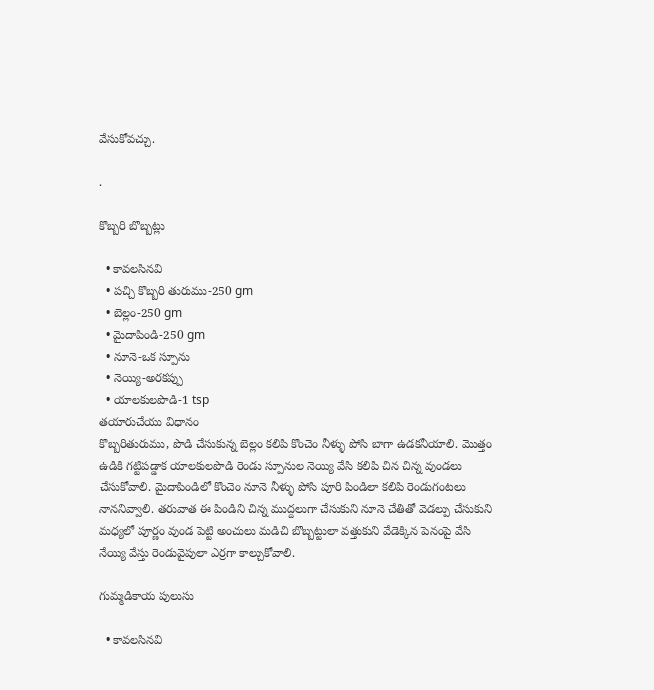వేసుకోవచ్చు.

.

కొబ్బరి బొబ్బట్లు

  • కావలసినవి
  • పచ్చి కొబ్బరి తురుము-250 gm
  • బెల్లం-250 gm
  • మైదాపిండి-250 gm
  • నూనె-ఒక స్పూను
  • నెయ్యి-అరకప్పు
  • యాలకులపొడి-1 tsp
తయారుచేయు విధానం
కొబ్బరితురుము, పొడి చేసుకున్న బెల్లం కలిపి కొంచెం నీళ్ళు పోసి బాగా ఉడకనీయాలి. మొత్తం ఉడికి గట్టిపడ్డాక యాలకులపొడి రెండు స్పూనుల నెయ్యి వేసి కలిపి చిన చిన్న వుండలు చేసుకోవాలి. మైదాపిండిలో కొంచెం నూనె నీళ్ళు పోసి పూరి పిండిలా కలిపి రెండుగంటలు నాననివ్వాలి. తరువాత ఈ పిండిని చిన్న ముద్దలుగా చేసుకుని నూనె చేతితో వెడల్పు చేసుకుని మధ్యలో పూర్ణం వుండ పెట్టి అంచులు మడిచి బొబ్బట్టులా వత్తుకుని వేడెక్కిన పెనంపై వేసి నేయ్యి వేస్తు రెండువైపులా ఎర్రగా కాల్చుకోవాలి.

గుమ్మడికాయ పులుసు

  • కావలసినవి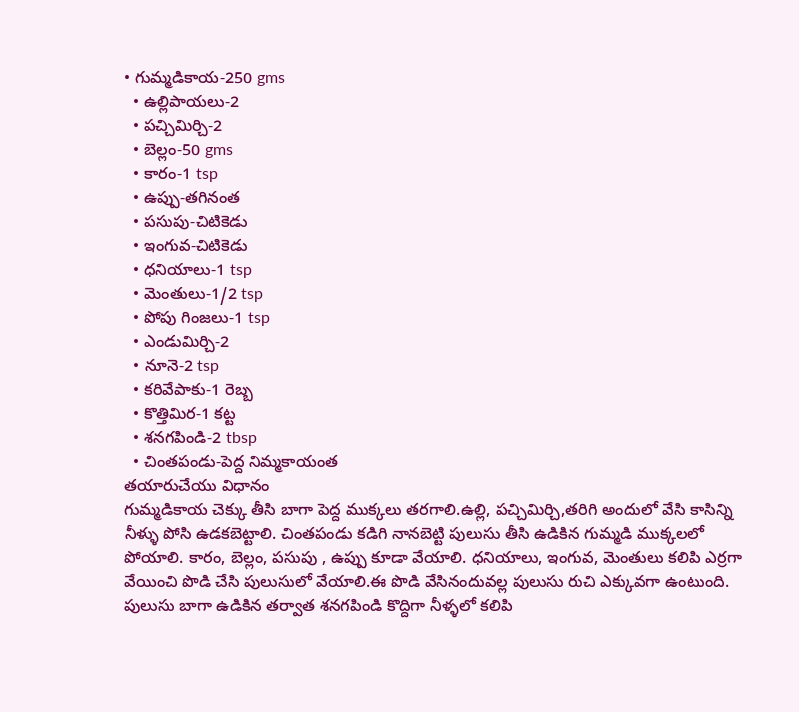• గుమ్మడికాయ-250 gms
  • ఉల్లిపాయలు-2
  • పచ్చిమిర్చి-2
  • బెల్లం-50 gms
  • కారం-1 tsp
  • ఉప్పు-తగినంత
  • పసుపు-చిటికెడు
  • ఇంగువ-చిటికెడు
  • ధనియాలు-1 tsp
  • మెంతులు-1/2 tsp
  • పోపు గింజలు-1 tsp
  • ఎండుమిర్చి-2
  • నూనె-2 tsp
  • కరివేపాకు-1 రెబ్బ
  • కొత్తిమిర-1 కట్ట
  • శనగపిండి-2 tbsp
  • చింతపండు-పెద్ద నిమ్మకాయంత
తయారుచేయు విధానం
గుమ్మడికాయ చెక్కు తీసి బాగా పెద్ద ముక్కలు తరగాలి.ఉల్లి, పచ్చిమిర్చి,తరిగి అందులో వేసి కాసిన్ని నీళ్ళు పోసి ఉడకబెట్టాలి. చింతపండు కడిగి నానబెట్టి పులుసు తీసి ఉడికిన గుమ్మడి ముక్కలలో పోయాలి. కారం, బెల్లం, పసుపు , ఉప్పు కూడా వేయాలి. ధనియాలు, ఇంగువ, మెంతులు కలిపి ఎర్రగా వేయించి పొడి చేసి పులుసులో వేయాలి.ఈ పొడి వేసినందువల్ల పులుసు రుచి ఎక్కువగా ఉంటుంది. పులుసు బాగా ఉడికిన తర్వాత శనగపిండి కొద్దిగా నీళ్ళలో కలిపి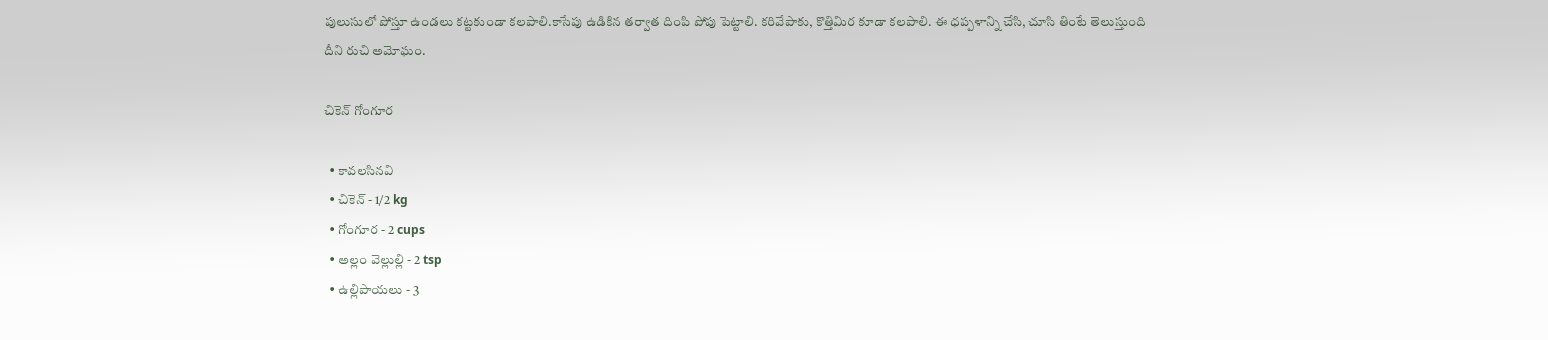పులుసులో పోస్తూ ఉండలు కట్టకుండా కలపాలి.కాసేపు ఉడికిన తర్వాత దింపి పోపు పెట్టాలి. కరివేపాకు, కొత్తిమిర కూడా కలపాలి. ఈ ధప్పళాన్ని చేసి, చూసి తింటే తెలుస్తుంది దీని రుచి అమోఘం.

చికెన్ గోంగూర

  • కావలసినవి
  • చికెన్ - 1/2 kg
  • గోంగూర - 2 cups
  • అల్లం వెల్లుల్లి - 2 tsp
  • ఉల్లిపాయలు - 3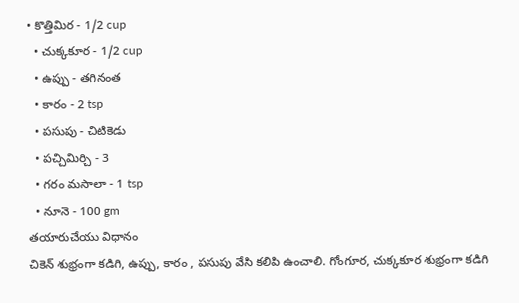• కొత్తిమిర - 1/2 cup
  • చుక్కకూర - 1/2 cup
  • ఉప్పు - తగినంత
  • కారం - 2 tsp
  • పసుపు - చిటికెడు
  • పచ్చిమిర్చి - 3
  • గరం మసాలా - 1 tsp
  • నూనె - 100 gm
తయారుచేయు విధానం
చికెన్ శుభ్రంగా కడిగి, ఉప్పు, కారం , పసుపు వేసి కలిపి ఉంచాలి. గోంగూర, చుక్కకూర శుభ్రంగా కడిగి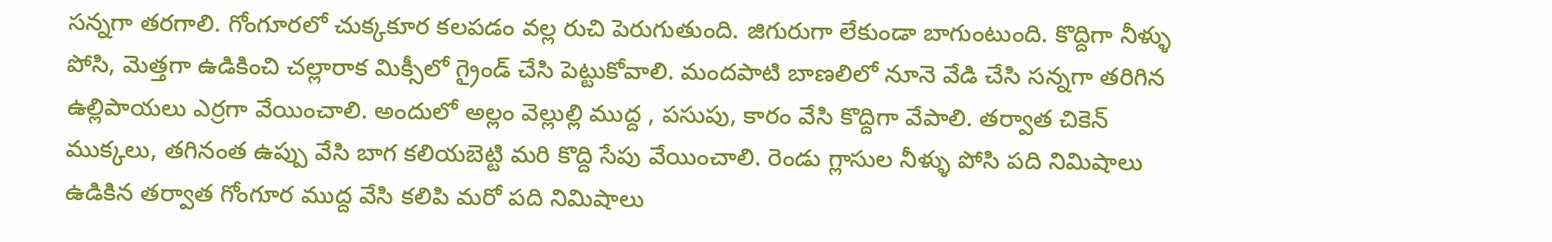సన్నగా తరగాలి. గోంగూరలో చుక్కకూర కలపడం వల్ల రుచి పెరుగుతుంది. జిగురుగా లేకుండా బాగుంటుంది. కొద్దిగా నీళ్ళు పోసి, మెత్తగా ఉడికించి చల్లారాక మిక్సీలో గ్రైండ్ చేసి పెట్టుకోవాలి. మందపాటి బాణలిలో నూనె వేడి చేసి సన్నగా తరిగిన ఉల్లిపాయలు ఎర్రగా వేయించాలి. అందులో అల్లం వెల్లుల్లి ముద్ద , పసుపు, కారం వేసి కొద్దిగా వేపాలి. తర్వాత చికెన్ ముక్కలు, తగినంత ఉప్పు వేసి బాగ కలియబెట్టి మరి కొద్ది సేపు వేయించాలి. రెండు గ్లాసుల నీళ్ళు పోసి పది నిమిషాలు ఉడికిన తర్వాత గోంగూర ముద్ద వేసి కలిపి మరో పది నిమిషాలు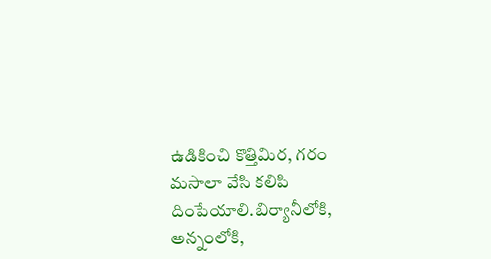ఉడికించి కొత్తిమిర, గరం మసాలా వేసి కలిపి దింపేయాలి.బిర్యానీలోకి, అన్నంలోకి,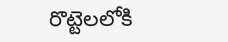రొట్టెలలోకి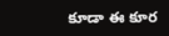కూడా ఈ కూర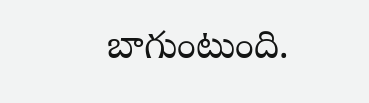బాగుంటుంది.